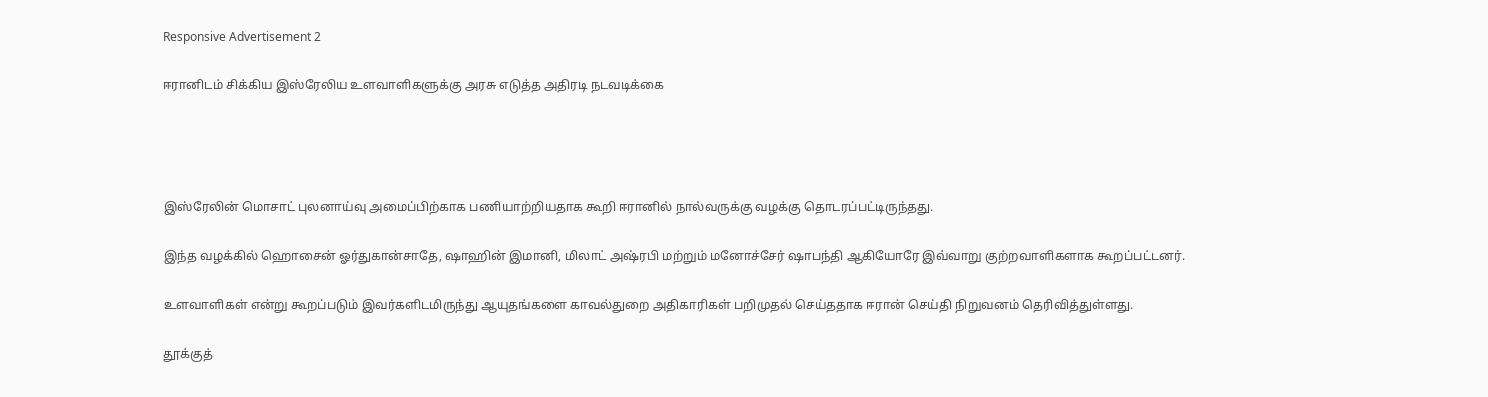Responsive Advertisement 2

ஈரானிடம் சிக்கிய இஸ்ரேலிய உளவாளிகளுக்கு அரசு எடுத்த அதிரடி நடவடிக்கை




இஸ்ரேலின் மொசாட் புலனாய்வு அமைப்பிற்காக பணியாற்றியதாக கூறி ஈரானில் நால்வருக்கு வழக்கு தொடரப்பட்டிருந்தது.

இந்த வழக்கில் ஹொசைன் ஓர்துகான்சாதே, ஷாஹின் இமானி, மிலாட் அஷ்ரபி மற்றும் மனோச்சேர் ஷாபந்தி ஆகியோரே இவ்வாறு குற்றவாளிகளாக கூறப்பட்டனர்.

உளவாளிகள் என்று கூறப்படும் இவர்களிடமிருந்து ஆயுதங்களை காவல்துறை அதிகாரிகள் பறிமுதல் செய்ததாக ஈரான் செய்தி நிறுவனம் தெரிவித்துள்ளது.

தூக்குத்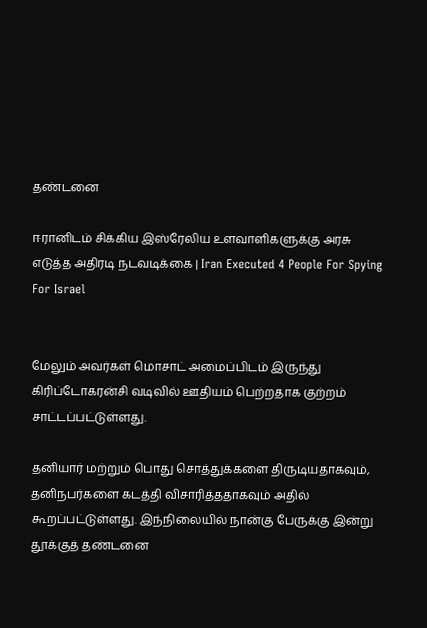தண்டனை

ஈரானிடம் சிக்கிய இஸ்ரேலிய உளவாளிகளுக்கு அரசு எடுத்த அதிரடி நடவடிக்கை | Iran Executed 4 People For Spying For Israel


மேலும் அவர்கள் மொசாட் அமைப்பிடம் இருந்து கிரிப்டோகரன்சி வடிவில் ஊதியம் பெற்றதாக குற்றம் சாட்டப்பட்டுள்ளது.

தனியார் மற்றும் பொது சொத்துக்களை திருடியதாகவும், தனிநபர்களை கடத்தி விசாரித்ததாகவும் அதில் கூறப்பட்டுள்ளது. இந்நிலையில் நான்கு பேருக்கு இன்று தூக்குத் தண்டனை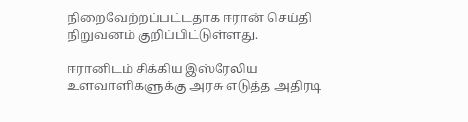நிறைவேற்றப்பட்டதாக ஈரான் செய்தி நிறுவனம் குறிப்பிட்டுள்ளது.

ஈரானிடம் சிக்கிய இஸ்ரேலிய உளவாளிகளுக்கு அரசு எடுத்த அதிரடி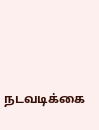நடவடிக்கை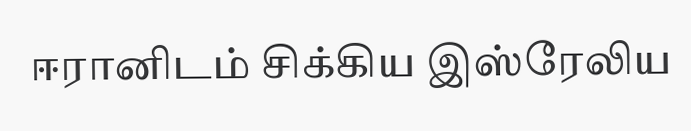ஈரானிடம் சிக்கிய இஸ்ரேலிய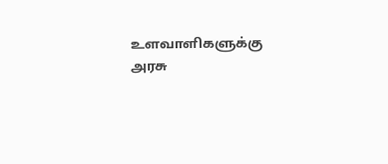உளவாளிகளுக்கு அரசு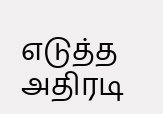எடுத்த அதிரடி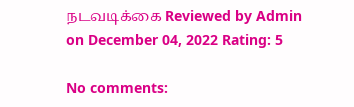நடவடிக்கை Reviewed by Admin on December 04, 2022 Rating: 5

No comments: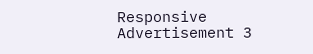Responsive Advertisement 3